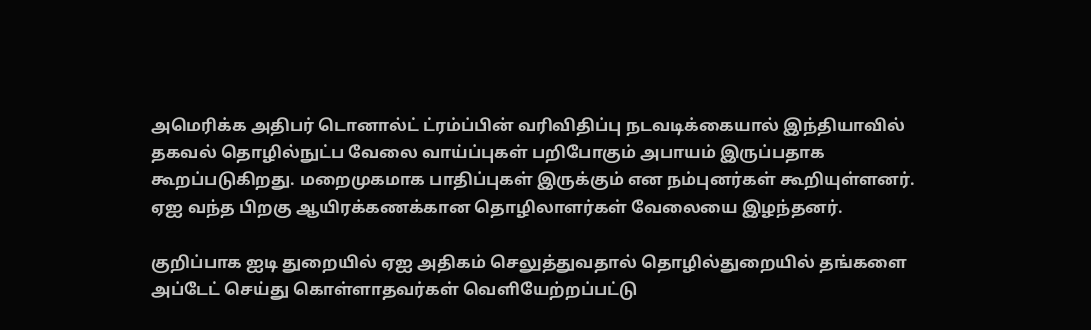அமெரிக்க அதிபர் டொனால்ட் ட்ரம்ப்பின் வரிவிதிப்பு நடவடிக்கையால் இந்தியாவில் தகவல் தொழில்நுட்ப வேலை வாய்ப்புகள் பறிபோகும் அபாயம் இருப்பதாக கூறப்படுகிறது. மறைமுகமாக பாதிப்புகள் இருக்கும் என நம்புனர்கள் கூறியுள்ளனர். ஏஐ வந்த பிறகு ஆயிரக்கணக்கான தொழிலாளர்கள் வேலையை இழந்தனர்.

குறிப்பாக ஐடி துறையில் ஏஐ அதிகம் செலுத்துவதால் தொழில்துறையில் தங்களை அப்டேட் செய்து கொள்ளாதவர்கள் வெளியேற்றப்பட்டு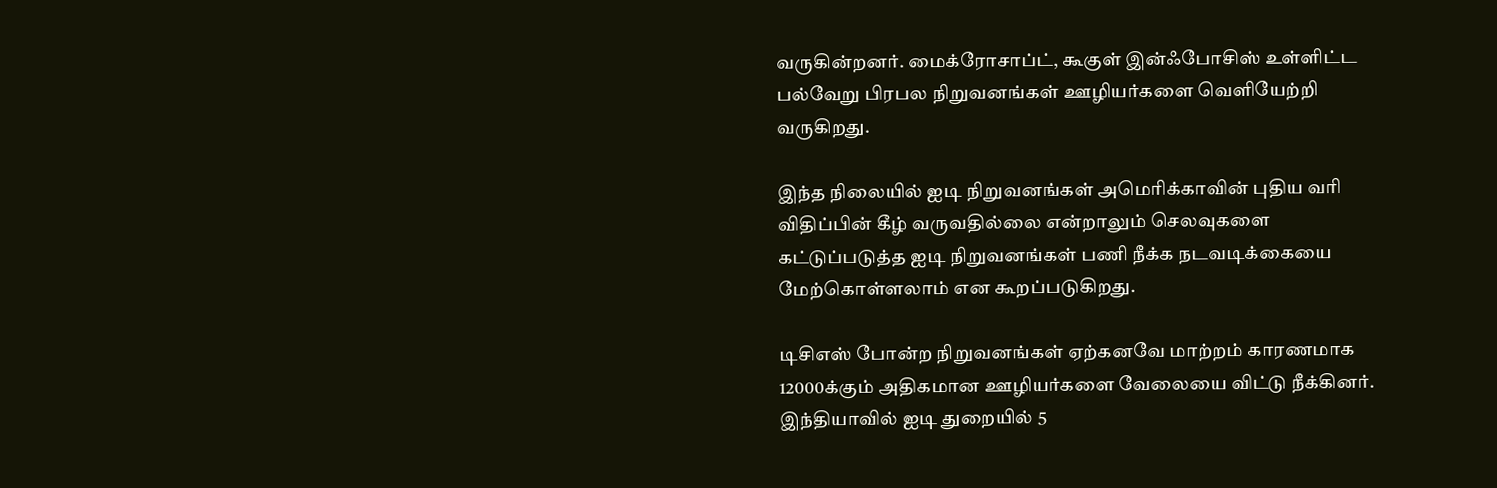வருகின்றனர். மைக்ரோசாப்ட், கூகுள் இன்ஃபோசிஸ் உள்ளிட்ட பல்வேறு பிரபல நிறுவனங்கள் ஊழியர்களை வெளியேற்றி வருகிறது.

இந்த நிலையில் ஐடி நிறுவனங்கள் அமெரிக்காவின் புதிய வரி விதிப்பின் கீழ் வருவதில்லை என்றாலும் செலவுகளை கட்டுப்படுத்த ஐடி நிறுவனங்கள் பணி நீக்க நடவடிக்கையை மேற்கொள்ளலாம் என கூறப்படுகிறது.

டிசிஎஸ் போன்ற நிறுவனங்கள் ஏற்கனவே மாற்றம் காரணமாக 12000க்கும் அதிகமான ஊழியர்களை வேலையை விட்டு நீக்கினர். இந்தியாவில் ஐடி துறையில் 5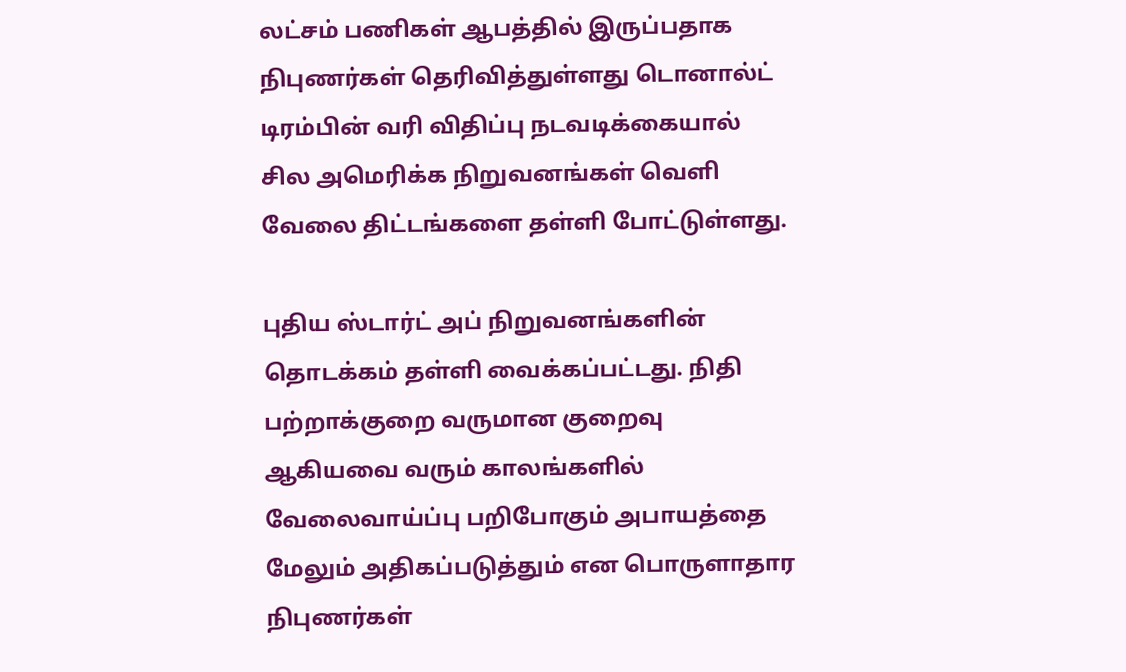லட்சம் பணிகள் ஆபத்தில் இருப்பதாக நிபுணர்கள் தெரிவித்துள்ளது டொனால்ட் டிரம்பின் வரி விதிப்பு நடவடிக்கையால்  சில அமெரிக்க நிறுவனங்கள் வெளி வேலை திட்டங்களை தள்ளி போட்டுள்ளது.

புதிய ஸ்டார்ட் அப் நிறுவனங்களின் தொடக்கம் தள்ளி வைக்கப்பட்டது. நிதி பற்றாக்குறை வருமான குறைவு ஆகியவை வரும் காலங்களில் வேலைவாய்ப்பு பறிபோகும் அபாயத்தை மேலும் அதிகப்படுத்தும் என பொருளாதார நிபுணர்கள்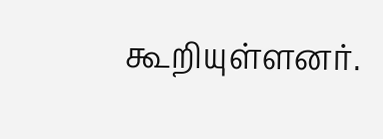கூறியுள்ளனர்.